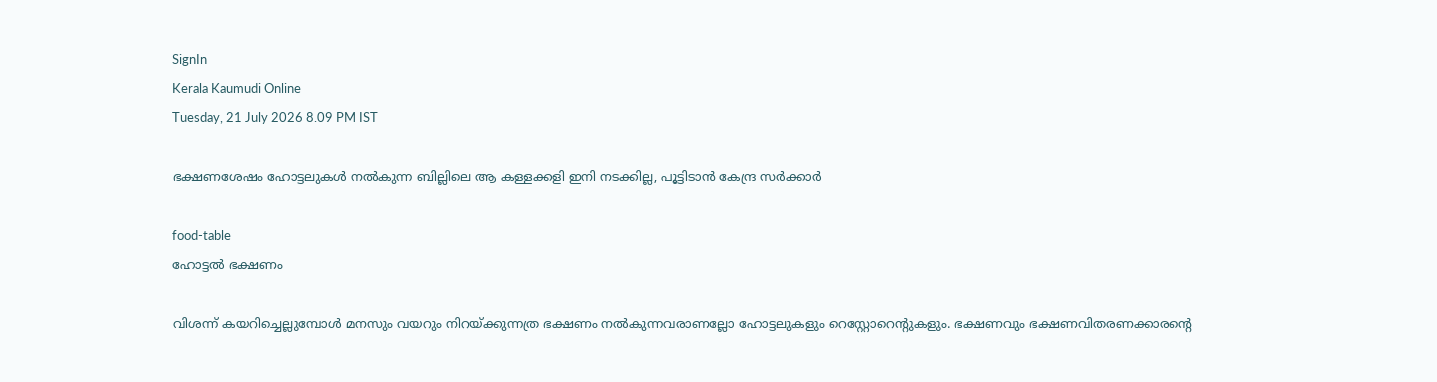SignIn
Kerala Kaumudi Online
Tuesday, 21 July 2026 8.09 PM IST

ഭക്ഷണശേഷം ഹോട്ടലുകൾ നൽകുന്ന ബില്ലിലെ ആ കള്ളക്കളി ഇനി നടക്കില്ല, പൂട്ടിടാൻ കേന്ദ്ര സർക്കാർ

food-table
ഹോട്ടൽ ഭക്ഷണം

വിശന്ന് കയറിച്ചെല്ലുമ്പോൾ മനസും വയറും നിറയ്‌ക്കുന്നത്ര ഭക്ഷണം നൽകുന്നവരാണല്ലോ ഹോട്ടലുകളും റെസ്റ്റോറെന്റുകളും. ഭക്ഷണവും ഭക്ഷണവിതരണക്കാരന്റെ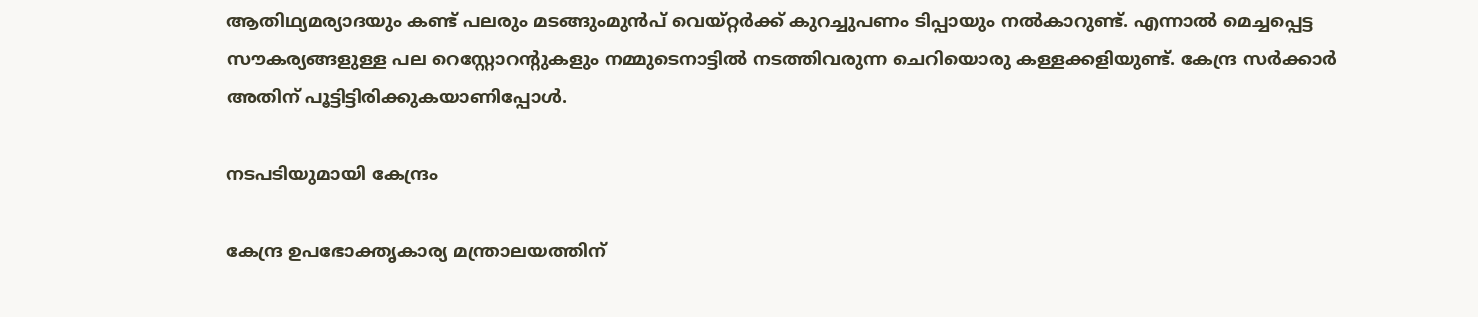ആതിഥ്യമര്യാദയും കണ്ട് പലരും മടങ്ങുംമുൻപ്‌ വെയ്‌റ്റർക്ക് കുറച്ചുപണം ടിപ്പായും നൽകാറുണ്ട്. എന്നാൽ മെച്ചപ്പെട്ട സൗകര്യങ്ങളുള്ള പല റെസ്റ്റോറന്റുകളും നമ്മുടെനാട്ടിൽ നടത്തിവരുന്ന ചെറിയൊരു കള്ളക്കളിയുണ്ട്. കേന്ദ്ര സർക്കാർ അതിന് പൂട്ടിട്ടിരിക്കുകയാണിപ്പോൾ.

നടപടിയുമായി കേന്ദ്രം

കേന്ദ്ര ഉപഭോക്തൃകാര്യ മന്ത്രാലയത്തിന്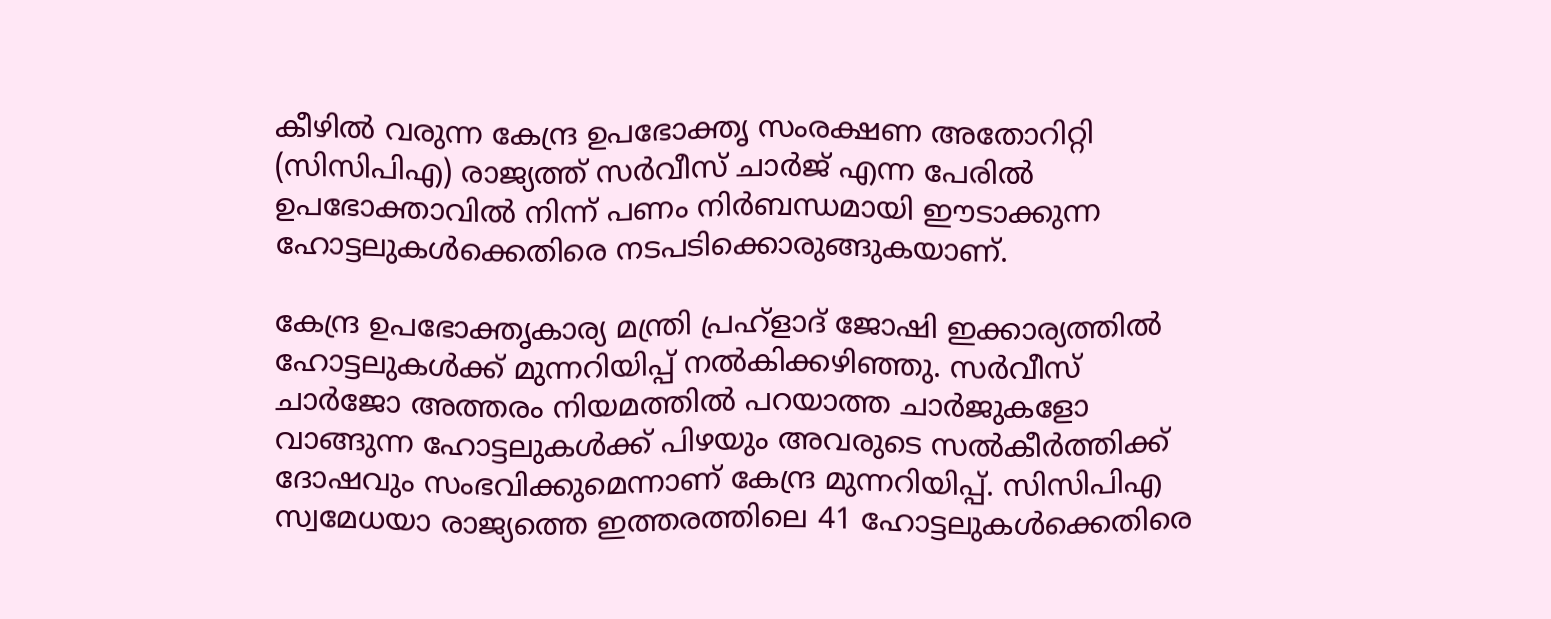കീഴിൽ വരുന്ന കേന്ദ്ര ഉപഭോക്തൃ സംരക്ഷണ അതോറിറ്റി (സിസിപിഎ) രാജ്യത്ത് സർവീസ് ചാർജ് എന്ന പേരിൽ ഉപഭോക്താവിൽ നിന്ന് പണം നിർബന്ധമായി ഈടാക്കുന്ന ഹോട്ടലുകൾക്കെതിരെ നടപടിക്കൊരുങ്ങുകയാണ്.

കേന്ദ്ര ഉപഭോക്തൃകാര്യ മന്ത്രി പ്രഹ്‌ളാദ് ജോഷി ഇക്കാര്യത്തിൽ ഹോട്ടലുകൾക്ക് മുന്നറിയിപ്പ് നൽകിക്കഴിഞ്ഞു. സർവീസ് ചാർജോ അത്തരം നിയമത്തിൽ പറയാത്ത ചാർജുകളോ വാങ്ങുന്ന ഹോട്ടലുകൾക്ക് പിഴയും അവരുടെ സൽകീർത്തിക്ക് ദോഷവും സംഭവിക്കുമെന്നാണ് കേന്ദ്ര മുന്നറിയിപ്പ്. സിസിപിഎ സ്വമേധയാ രാജ്യത്തെ ഇത്തരത്തിലെ 41 ഹോട്ടലുകൾക്കെതിരെ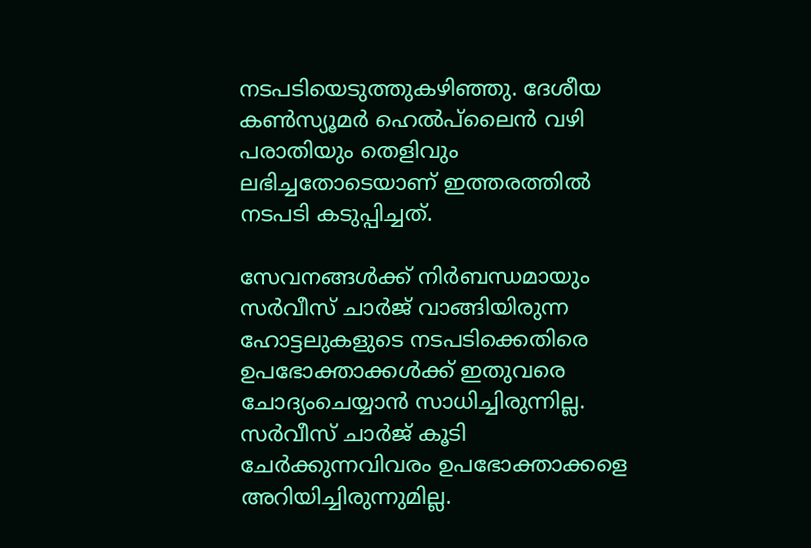നടപടിയെടുത്തുകഴിഞ്ഞു. ദേശീയ കൺസ്യൂമർ ഹെൽപ്‌ലൈൻ വഴി പരാതിയും തെളിവും ലഭിച്ചതോടെയാണ് ഇത്തരത്തിൽ നടപടി കടുപ്പിച്ചത്.

സേവനങ്ങൾക്ക് നിർബന്ധമായും സർവീസ് ചാർജ് വാങ്ങിയിരുന്ന ഹോട്ടലുകളുടെ നടപടിക്കെതിരെ ഉപഭോക്താക്കൾക്ക് ഇതുവരെ ചോദ്യംചെയ്യാൻ സാധിച്ചിരുന്നില്ല. സർവീസ്‌ ചാർജ് കൂടി ചേർക്കുന്നവിവരം ഉപഭോക്താക്കളെ അറിയിച്ചിരുന്നുമില്ല.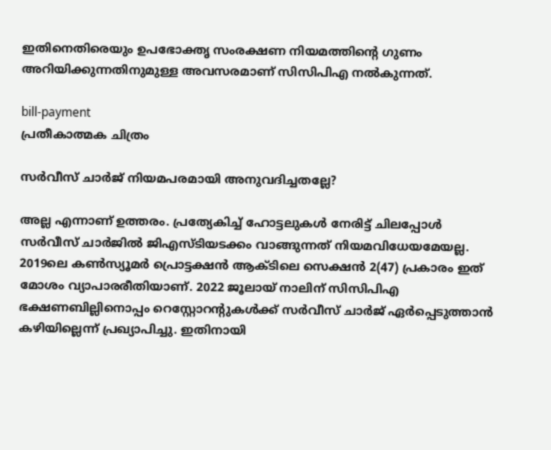ഇതിനെതിരെയും ഉപഭോക്തൃ സംരക്ഷണ നിയമത്തിന്റെ ഗുണം അറിയിക്കുന്നതിനുമുള്ള അവസരമാണ് സിസിപിഎ നൽകുന്നത്.

bill-payment
പ്രതീകാത്മക ചിത്രം

സർവീസ് ചാർജ് നിയമപരമായി അനുവദിച്ചതല്ലേ?

അല്ല എന്നാണ് ഉത്തരം. പ്രത്യേകിച്ച് ഹോട്ടലുകൾ നേരിട്ട് ചിലപ്പോൾ സർവീസ്‌ ചാർജിൽ ജിഎസ്‌ടിയടക്കം വാങ്ങുന്നത് നിയമവിധേയമേയല്ല. 2019ലെ കൺസ്യൂമർ പ്രൊട്ടക്ഷൻ ആക്‌ടിലെ സെക്ഷൻ 2(47) പ്രകാരം ഇത് മോശം വ്യാപാരരീതിയാണ്. 2022 ജൂലായ് നാലിന് സിസിപിഎ ഭക്ഷണബില്ലിനൊപ്പം റെസ്റ്റോറന്റുകൾക്ക് സർവീസ് ചാർജ് ഏർപ്പെടുത്താൻ കഴിയില്ലെന്ന് പ്രഖ്യാപിച്ചു. ഇതിനായി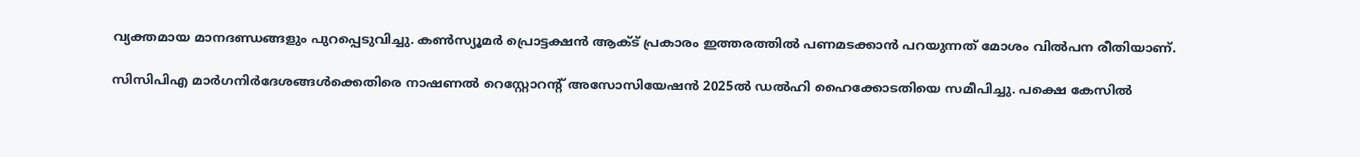വ്യക്തമായ മാനദണ്ഡങ്ങളും പുറപ്പെടുവിച്ചു. കൺസ്യൂമർ പ്രൊട്ടക്ഷൻ ആക്‌ട് പ്രകാരം ഇത്തരത്തിൽ പണമടക്കാൻ പറയുന്നത് മോശം വിൽപന രീതിയാണ്.

സിസിപിഎ മാർഗനിർദേശങ്ങൾക്കെതിരെ നാഷണൽ റെസ്റ്റോറന്റ് അസോസിയേഷൻ 2025ൽ ഡൽഹി ഹൈക്കോടതിയെ സമീപിച്ചു. പക്ഷെ കേസിൽ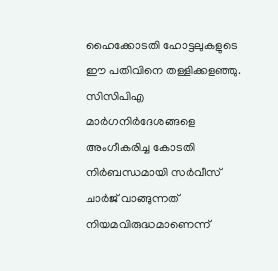ഹൈക്കോടതി ഹോട്ടലുകളുടെ ഈ പതിവിനെ തള്ളിക്കളഞ്ഞു. സിസിപിഎ മാർഗനിർദേശങ്ങളെ അംഗീകരിച്ച കോടതി നിർബന്ധമായി സർവീസ് ചാർജ് വാങ്ങുന്നത് നിയമവിരുദ്ധമാണെന്ന്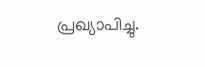പ്രഖ്യാപിച്ചു.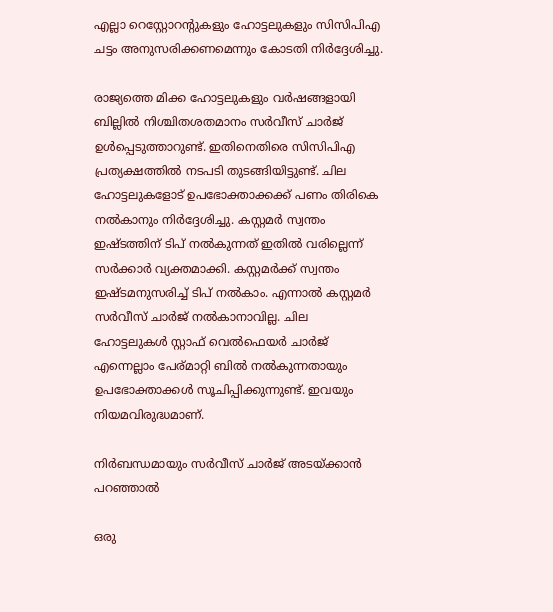എല്ലാ റെസ്റ്റോറന്റുകളും ഹോട്ടലുകളും സിസിപിഎ ചട്ടം അനുസരിക്കണമെന്നും കോടതി നിർദ്ദേശിച്ചു.

രാജ്യത്തെ മിക്ക ഹോട്ടലുകളും വർഷങ്ങളായി ബില്ലിൽ നിശ്ചിതശതമാനം സർവീസ് ചാർജ് ഉൾപ്പെടുത്താറുണ്ട്. ഇതിനെതിരെ സിസിപിഎ പ്രത്യക്ഷത്തിൽ നടപടി തുടങ്ങിയിട്ടുണ്ട്. ചില ഹോട്ടലുകളോട് ഉപഭോക്താക്കക്ക് പണം തിരികെ നൽകാനും നിർദ്ദേശിച്ചു. കസ്റ്റമർ സ്വന്തം ഇഷ്‌ടത്തിന് ടിപ് നൽകുന്നത് ഇതിൽ വരില്ലെന്ന് സർക്കാർ വ്യക്തമാക്കി. കസ്റ്റമർക്ക് സ്വന്തം ഇഷ്‌ടമനുസരിച്ച് ടിപ് നൽകാം. എന്നാൽ കസ്റ്റമർ സർവീസ് ചാർജ് നൽകാനാവില്ല. ചില ഹോട്ടലുകൾ സ്റ്റാഫ് വെൽഫെയർ ചാർജ് എന്നെല്ലാം പേര്മാറ്റി ബിൽ നൽകുന്നതായും ഉപഭോക്താക്കൾ സൂചിപ്പിക്കുന്നുണ്ട്. ഇവയും നിയമവിരുദ്ധമാണ്.

നിർബന്ധമായും സർവീസ് ചാർജ് അടയ്‌ക്കാൻ പറഞ്ഞാൽ

ഒരു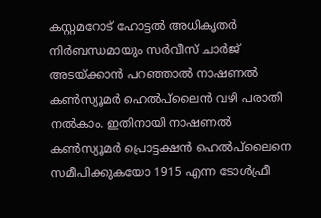കസ്റ്റമറോട് ഹോട്ടൽ അധികൃതർ നിർബന്ധമായും സർവീസ് ചാർജ് അടയ്‌ക്കാൻ പറഞ്ഞാൽ നാഷണൽ കൺസ്യൂമർ ഹെൽപ്‌ലൈൻ വഴി പരാതി നൽകാം. ഇതിനായി നാഷണൽ കൺസ്യൂമർ പ്രൊട്ടക്ഷൻ ഹെൽപ്‌ലൈനെ സമീപിക്കുകയോ 1915 എന്ന ടോൾഫ്രീ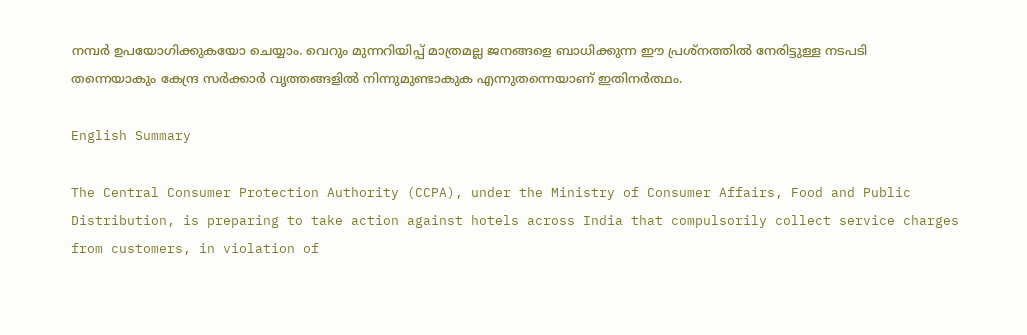നമ്പർ ഉപയോഗിക്കുകയോ ചെയ്യാം. വെറും മുന്നറിയിപ്പ് മാത്രമല്ല ജനങ്ങളെ ബാധിക്കുന്ന ഈ പ്രശ്‌നത്തിൽ നേരിട്ടുള്ള നടപടി തന്നെയാകും കേന്ദ്ര സർക്കാർ വൃത്തങ്ങളിൽ നിന്നുമുണ്ടാകുക എന്നുതന്നെയാണ് ഇതിനർത്ഥം.

English Summary

The Central Consumer Protection Authority (CCPA), under the Ministry of Consumer Affairs, Food and Public Distribution, is preparing to take action against hotels across India that compulsorily collect service charges from customers, in violation of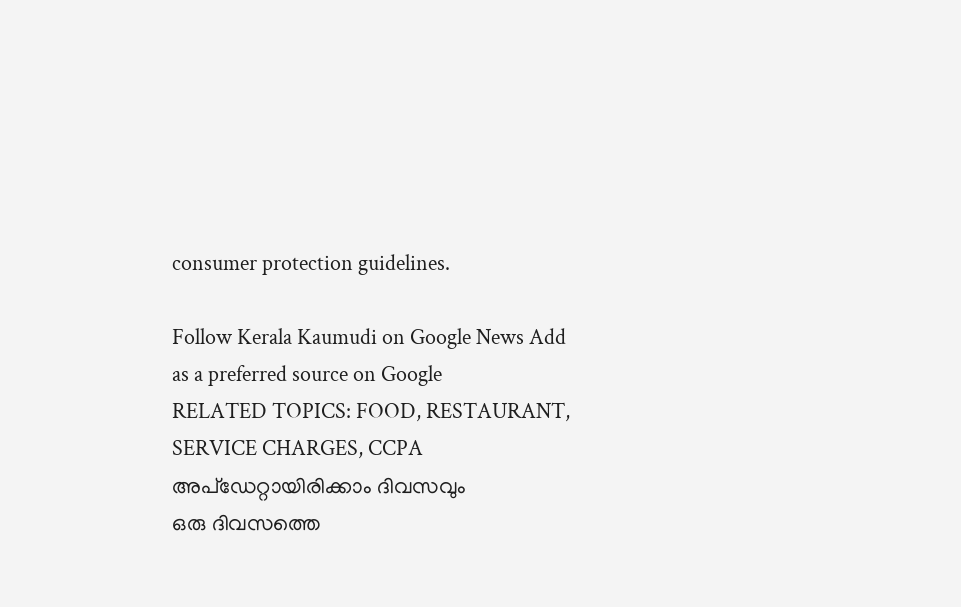consumer protection guidelines.

Follow Kerala Kaumudi on Google News Add as a preferred source on Google
RELATED TOPICS: FOOD, RESTAURANT, SERVICE CHARGES, CCPA
അപ്ഡേറ്റായിരിക്കാം ദിവസവും
ഒരു ദിവസത്തെ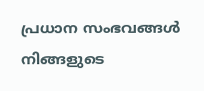പ്രധാന സംഭവങ്ങൾ നിങ്ങളുടെ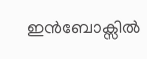ഇൻബോക്സിൽ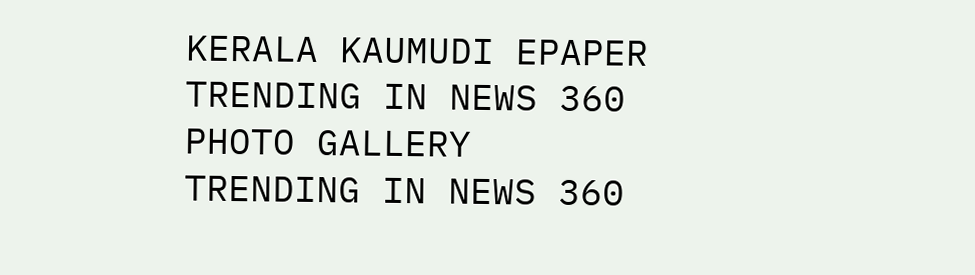KERALA KAUMUDI EPAPER
TRENDING IN NEWS 360
PHOTO GALLERY
TRENDING IN NEWS 360